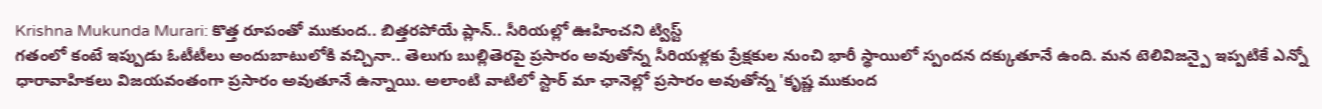Krishna Mukunda Murari: కొత్త రూపంతో ముకుంద.. బిత్తరపోయే ప్లాన్.. సీరియల్లో ఊహించని ట్విస్ట్
గతంలో కంటే ఇప్పుడు ఓటీటీలు అందుబాటులోకి వచ్చినా.. తెలుగు బుల్లితెరపై ప్రసారం అవుతోన్న సీరియళ్లకు ప్రేక్షకుల నుంచి భారీ స్థాయిలో స్పందన దక్కుతూనే ఉంది. మన టెలివిజన్పై ఇప్పటికే ఎన్నో ధారావాహికలు విజయవంతంగా ప్రసారం అవుతూనే ఉన్నాయి. అలాంటి వాటిలో స్టార్ మా ఛానెల్లో ప్రసారం అవుతోన్న 'కృష్ణ ముకుంద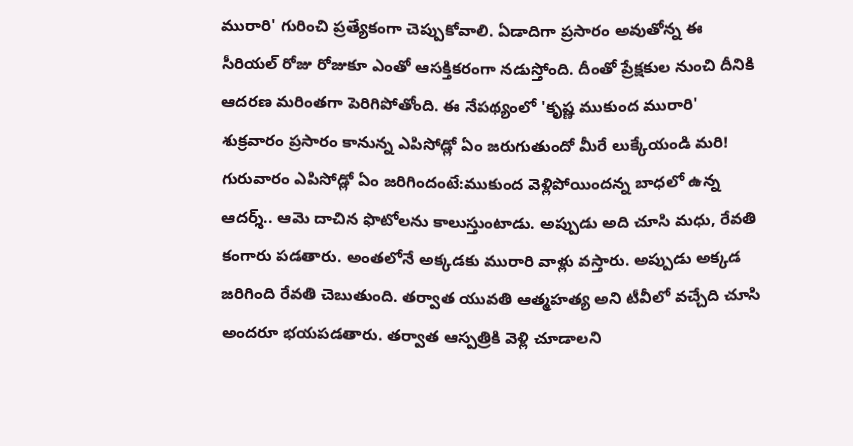మురారి' గురించి ప్రత్యేకంగా చెప్పుకోవాలి. ఏడాదిగా ప్రసారం అవుతోన్న ఈ సీరియల్ రోజు రోజుకూ ఎంతో ఆసక్తికరంగా నడుస్తోంది. దీంతో ప్రేక్షకుల నుంచి దీనికి ఆదరణ మరింతగా పెరిగిపోతోంది. ఈ నేపథ్యంలో 'కృష్ణ ముకుంద మురారి' శుక్రవారం ప్రసారం కానున్న ఎపిసోడ్లో ఏం జరుగుతుందో మీరే లుక్కేయండి మరి!
గురువారం ఎపిసోడ్లో ఏం జరిగిందంటే:ముకుంద వెళ్లిపోయిందన్న బాధలో ఉన్న ఆదర్శ్.. ఆమె దాచిన ఫొటోలను కాలుస్తుంటాడు. అప్పుడు అది చూసి మధు, రేవతి కంగారు పడతారు. అంతలోనే అక్కడకు మురారి వాళ్లు వస్తారు. అప్పుడు అక్కడ జరిగింది రేవతి చెబుతుంది. తర్వాత యువతి ఆత్మహత్య అని టీవీలో వచ్చేది చూసి అందరూ భయపడతారు. తర్వాత ఆస్పత్రికి వెళ్లి చూడాలని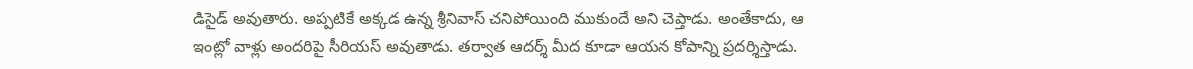డిసైడ్ అవుతారు. అప్పటికే అక్కడ ఉన్న శ్రీనివాస్ చనిపోయింది ముకుందే అని చెప్తాడు. అంతేకాదు, ఆ ఇంట్లో వాళ్లు అందరిపై సీరియస్ అవుతాడు. తర్వాత ఆదర్శ్ మీద కూడా ఆయన కోపాన్ని ప్రదర్శిస్తాడు.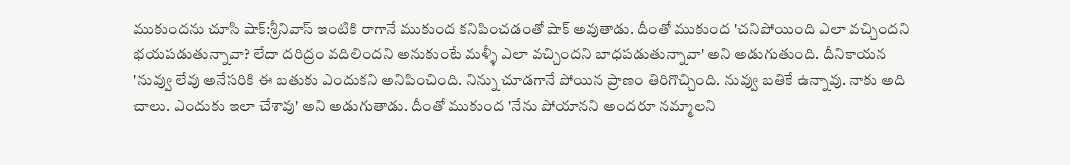ముకుందను చూసి షాక్:శ్రీనివాస్ ఇంటికి రాగానే ముకుంద కనిపించడంతో షాక్ అవుతాడు. దీంతో ముకుంద 'చనిపోయింది ఎలా వచ్చిందని భయపడుతున్నావా? లేదా దరిద్రం వదిలిందని అనుకుంటే మళ్ళీ ఎలా వచ్చిందని బాధపడుతున్నావా' అని అడుగుతుంది. దీనికాయన 'నువ్వు లేవు అనేసరికి ఈ బతుకు ఎందుకని అనిపించింది. నిన్ను చూడగానే పోయిన ప్రాణం తిరిగొచ్చింది. నువ్వు బతికే ఉన్నావు. నాకు అది చాలు. ఎందుకు ఇలా చేశావు' అని అడుగుతాడు. దీంతో ముకుంద 'నేను పోయానని అందరూ నమ్మాలని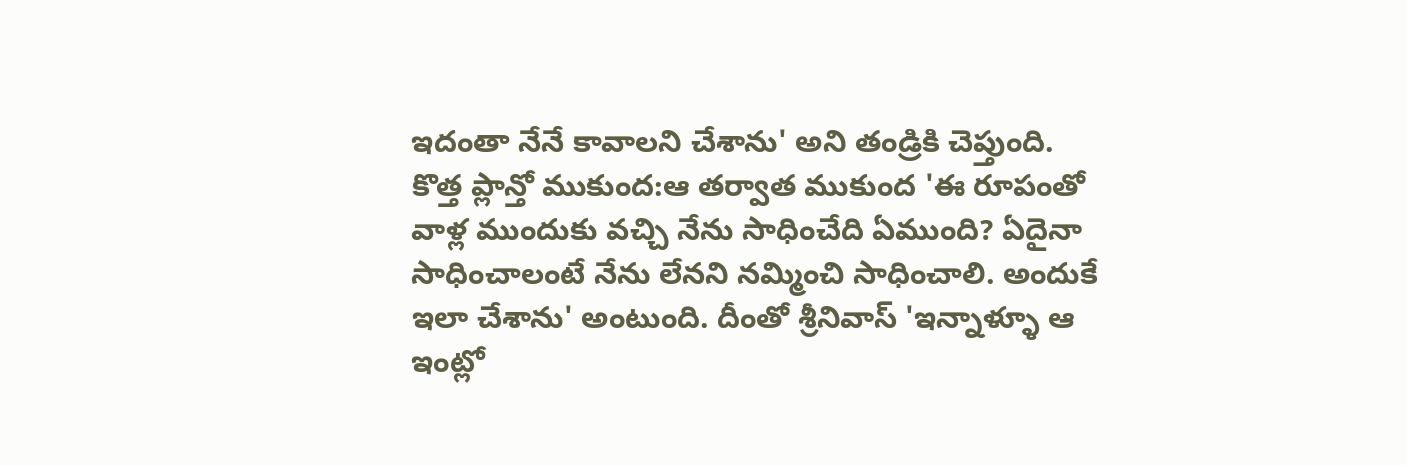ఇదంతా నేనే కావాలని చేశాను' అని తండ్రికి చెప్తుంది.
కొత్త ప్లాన్తో ముకుంద:ఆ తర్వాత ముకుంద 'ఈ రూపంతో వాళ్ల ముందుకు వచ్చి నేను సాధించేది ఏముంది? ఏదైనా సాధించాలంటే నేను లేనని నమ్మించి సాధించాలి. అందుకే ఇలా చేశాను' అంటుంది. దీంతో శ్రీనివాస్ 'ఇన్నాళ్ళూ ఆ ఇంట్లో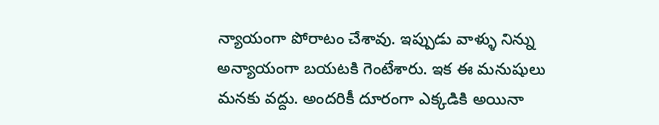న్యాయంగా పోరాటం చేశావు. ఇప్పుడు వాళ్ళు నిన్ను అన్యాయంగా బయటకి గెంటేశారు. ఇక ఈ మనుషులు మనకు వద్దు. అందరికీ దూరంగా ఎక్కడికి అయినా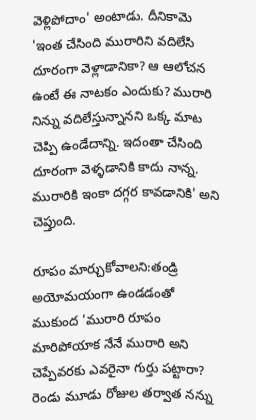వెళ్లిపోదాం' అంటాడు. దీనికామె 'ఇంత చేసింది మురారిని వదిలేసి దూరంగా వెళ్లాడానికా? ఆ ఆలోచన ఉంటే ఈ నాటకం ఎందుకు? మురారి నిన్ను వదిలేస్తున్నానని ఒక్క మాట చెప్పి ఉండేదాన్ని. ఇదంతా చేసింది దూరంగా వెళ్ళడానికి కాదు నాన్న. మురారికి ఇంకా దగ్గర కావడానికి' అని చెప్తుంది.

రూపం మార్చుకోవాలని:తండ్రి అయోమయంగా ఉండడంతో ముకుంద 'మురారి రూపం మారిపోయాక నేనే మురారి అని చెప్పేవరకు ఎవరైనా గుర్తు పట్టారా? రెండు మూడు రోజుల తర్వాత నన్ను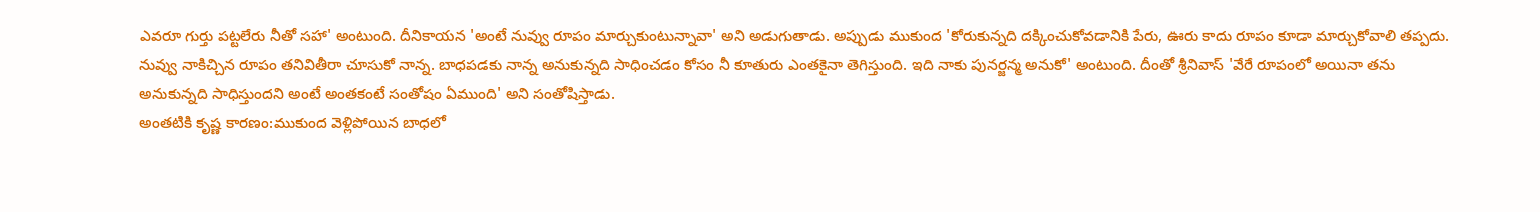ఎవరూ గుర్తు పట్టలేరు నీతో సహా' అంటుంది. దీనికాయన 'అంటే నువ్వు రూపం మార్చుకుంటున్నావా' అని అడుగుతాడు. అప్పుడు ముకుంద 'కోరుకున్నది దక్కించుకోవడానికి పేరు, ఊరు కాదు రూపం కూడా మార్చుకోవాలి తప్పదు. నువ్వు నాకిచ్చిన రూపం తనివితీరా చూసుకో నాన్న. బాధపడకు నాన్న అనుకున్నది సాధించడం కోసం నీ కూతురు ఎంతకైనా తెగిస్తుంది. ఇది నాకు పునర్జన్మ అనుకో' అంటుంది. దీంతో శ్రీనివాస్ 'వేరే రూపంలో అయినా తను అనుకున్నది సాధిస్తుందని అంటే అంతకంటే సంతోషం ఏముంది' అని సంతోషిస్తాడు.
అంతటికి కృష్ణ కారణం:ముకుంద వెళ్లిపోయిన బాధలో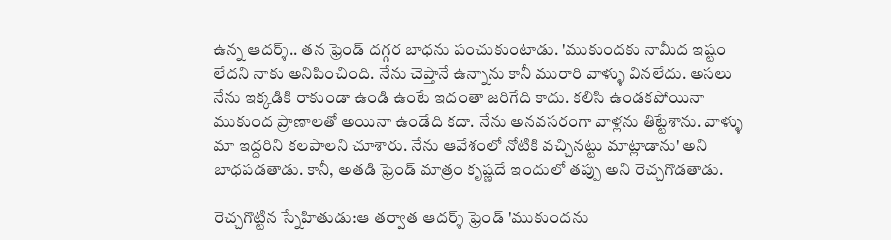ఉన్న ఆదర్శ్.. తన ఫ్రెండ్ దగ్గర బాధను పంచుకుంటాడు. 'ముకుందకు నామీద ఇష్టం లేదని నాకు అనిపించింది. నేను చెప్తానే ఉన్నాను కానీ మురారి వాళ్ళు వినలేదు. అసలు నేను ఇక్కడికి రాకుండా ఉండి ఉంటే ఇదంతా జరిగేది కాదు. కలిసి ఉండకపోయినా ముకుంద ప్రాణాలతో అయినా ఉండేది కదా. నేను అనవసరంగా వాళ్లను తిట్టేశాను. వాళ్ళు మా ఇద్దరిని కలపాలని చూశారు. నేను ఆవేశంలో నోటికి వచ్చినట్టు మాట్లాడాను' అని బాధపడతాడు. కానీ, అతడి ఫ్రెండ్ మాత్రం కృష్ణదే ఇందులో తప్పు అని రెచ్చగొడతాడు.

రెచ్చగొట్టిన స్నేహితుడు:ఆ తర్వాత ఆదర్శ్ ఫ్రెండ్ 'ముకుందను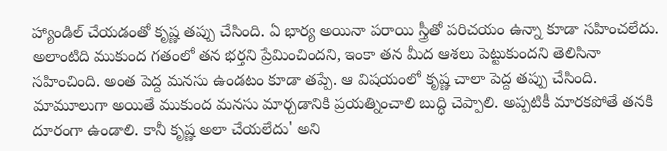హ్యాండిల్ చేయడంతో కృష్ణ తప్పు చేసింది. ఏ భార్య అయినా పరాయి స్త్రీతో పరిచయం ఉన్నా కూడా సహించలేదు. అలాంటిది ముకుంద గతంలో తన భర్తని ప్రేమించిందని, ఇంకా తన మీద ఆశలు పెట్టుకుందని తెలిసినా సహించింది. అంత పెద్ద మనసు ఉండటం కూడా తప్పే. ఆ విషయంలో కృష్ణ చాలా పెద్ద తప్పు చేసింది. మామూలుగా అయితే ముకుంద మనసు మార్చడానికి ప్రయత్నించాలి బుద్ధి చెప్పాలి. అప్పటికీ మారకపోతే తనకి దూరంగా ఉండాలి. కానీ కృష్ణ అలా చేయలేదు' అని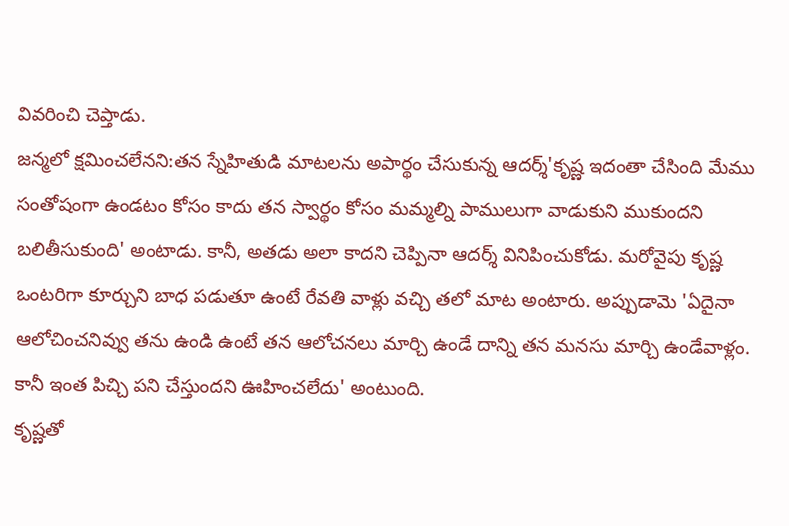వివరించి చెప్తాడు.
జన్మలో క్షమించలేనని:తన స్నేహితుడి మాటలను అపార్థం చేసుకున్న ఆదర్శ్'కృష్ణ ఇదంతా చేసింది మేము సంతోషంగా ఉండటం కోసం కాదు తన స్వార్థం కోసం మమ్మల్ని పాములుగా వాడుకుని ముకుందని బలితీసుకుంది' అంటాడు. కానీ, అతడు అలా కాదని చెప్పినా ఆదర్శ్ వినిపించుకోడు. మరోవైపు కృష్ణ ఒంటరిగా కూర్చుని బాధ పడుతూ ఉంటే రేవతి వాళ్లు వచ్చి తలో మాట అంటారు. అప్పుడామె 'ఏదైనా ఆలోచించనివ్వు తను ఉండి ఉంటే తన ఆలోచనలు మార్చి ఉండే దాన్ని తన మనసు మార్చి ఉండేవాళ్లం. కానీ ఇంత పిచ్చి పని చేస్తుందని ఊహించలేదు' అంటుంది.
కృష్ణతో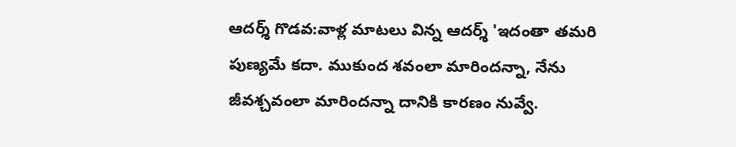ఆదర్శ్ గొడవ:వాళ్ల మాటలు విన్న ఆదర్శ్ 'ఇదంతా తమరి పుణ్యమే కదా. ముకుంద శవంలా మారిందన్నా, నేను జీవశ్చవంలా మారిందన్నా దానికి కారణం నువ్వే.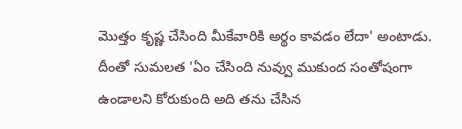మొత్తం కృష్ణ చేసింది మీకేవారికి అర్థం కావడం లేదా' అంటాడు. దీంతో సుమలత 'ఏం చేసింది నువ్వు ముకుంద సంతోషంగా ఉండాలని కోరుకుంది అది తను చేసిన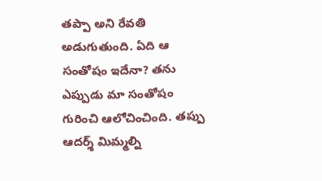తప్పా అని రేవతి అడుగుతుంది. ఏది ఆ సంతోషం ఇదేనా? తను ఎప్పుడు మా సంతోషం గురించి ఆలోచించింది. తప్పు ఆదర్శ్ మిమ్మల్ని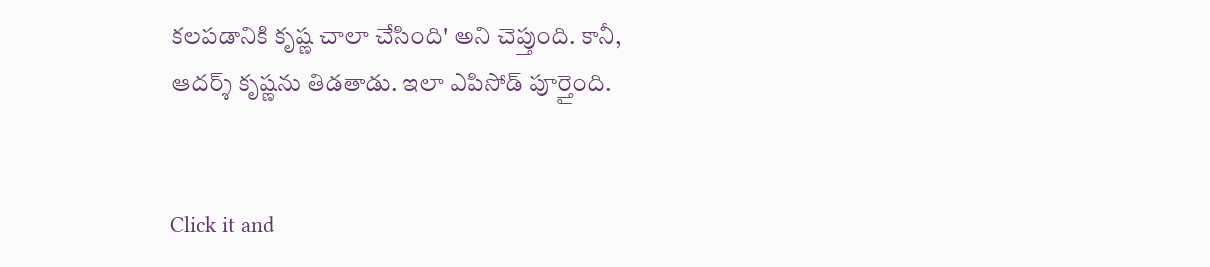కలపడానికి కృష్ణ చాలా చేసింది' అని చెప్తుంది. కానీ, ఆదర్శ్ కృష్ణను తిడతాడు. ఇలా ఎపిసోడ్ పూర్తైంది.


Click it and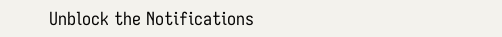Unblock the Notifications